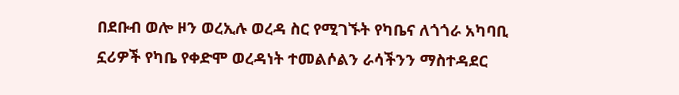በደቡብ ወሎ ዞን ወረኢሉ ወረዳ ስር የሚገኙት የካቤና ለጎጎራ አካባቢ ኗሪዎች የካቤ የቀድሞ ወረዳነት ተመልሶልን ራሳችንን ማስተዳደር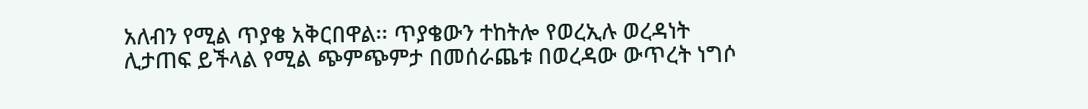አለብን የሚል ጥያቄ አቅርበዋል፡፡ ጥያቄውን ተከትሎ የወረኢሉ ወረዳነት ሊታጠፍ ይችላል የሚል ጭምጭምታ በመሰራጨቱ በወረዳው ውጥረት ነግሶ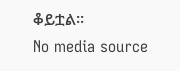ቆይቷል፡፡
No media source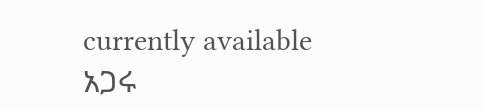currently available
አጋሩ